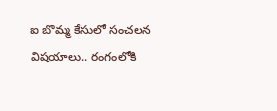ఐ బొమ్మ కేసులో సంచలన విషయాలు.. రంగంలోకి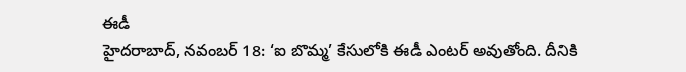ఈడీ
హైదరాబాద్, నవంబర్ 18: ‘ఐ బొమ్మ’ కేసులోకి ఈడీ ఎంటర్ అవుతోంది. దీనికి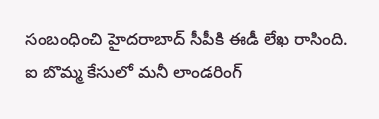సంబంధించి హైదరాబాద్ సీపీకి ఈడీ లేఖ రాసింది. ఐ బొమ్మ కేసులో మనీ లాండరింగ్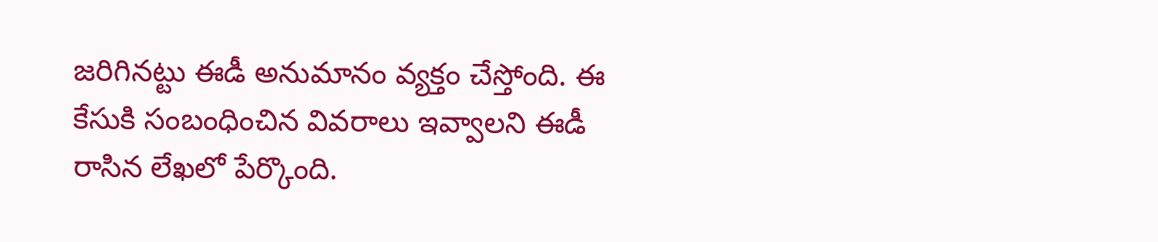జరిగినట్టు ఈడీ అనుమానం వ్యక్తం చేస్తోంది. ఈ కేసుకి సంబంధించిన వివరాలు ఇవ్వాలని ఈడీ రాసిన లేఖలో పేర్కొంది.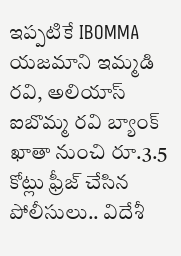ఇప్పటికే IBOMMA యజమాని ఇమ్మడి రవి, అలియాస్ ఐబొమ్మ రవి బ్యాంక్ ఖాతా నుంచి రూ.3.5 కోట్లు ఫ్రీజ్ చేసిన పోలీసులు.. విదేశీ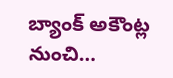బ్యాంక్ అకౌంట్ల నుంచి…